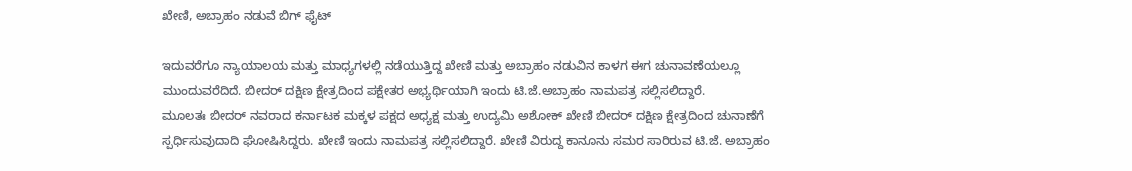ಖೇಣಿ, ಅಬ್ರಾಹಂ ನಡುವೆ ಬಿಗ್ ಫೈಟ್

ಇದುವರೆಗೂ ನ್ಯಾಯಾಲಯ ಮತ್ತು ಮಾಧ್ಯಗಳಲ್ಲಿ ನಡೆಯುತ್ತಿದ್ದ ಖೇಣಿ ಮತ್ತು ಅಬ್ರಾಹಂ ನಡುವಿನ ಕಾಳಗ ಈಗ ಚುನಾವಣೆಯಲ್ಲೂ ಮುಂದುವರೆದಿದೆ. ಬೀದರ್ ದಕ್ಷಿಣ ಕ್ಷೇತ್ರದಿಂದ ಪಕ್ಷೇತರ ಅಭ್ಯರ್ಥಿಯಾಗಿ ಇಂದು ಟಿ.ಜೆ.ಅಬ್ರಾಹಂ ನಾಮಪತ್ರ ಸಲ್ಲಿಸಲಿದ್ದಾರೆ.
ಮೂಲತಃ ಬೀದರ್ ನವರಾದ ಕರ್ನಾಟಕ ಮಕ್ಕಳ ಪಕ್ಷದ ಅಧ್ಯಕ್ಷ ಮತ್ತು ಉದ್ಯಮಿ ಅಶೋಕ್ ಖೇಣಿ ಬೀದರ್ ದಕ್ಷಿಣ ಕ್ಷೇತ್ರದಿಂದ ಚುನಾಣೆಗೆ ಸ್ಪರ್ಧಿಸುವುದಾದಿ ಘೋಷಿಸಿದ್ದರು. ಖೇಣಿ ಇಂದು ನಾಮಪತ್ರ ಸಲ್ಲಿಸಲಿದ್ದಾರೆ. ಖೇಣಿ ವಿರುದ್ದ ಕಾನೂನು ಸಮರ ಸಾರಿರುವ ಟಿ.ಜೆ. ಅಬ್ರಾಹಂ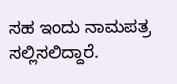ಸಹ ಇಂದು ನಾಮಪತ್ರ ಸಲ್ಲಿಸಲಿದ್ದಾರೆ.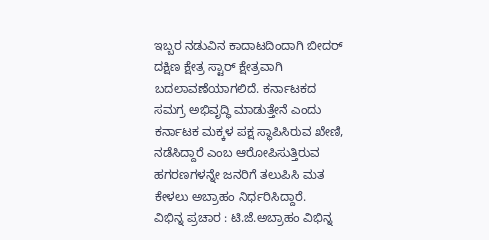ಇಬ್ಬರ ನಡುವಿನ ಕಾದಾಟದಿಂದಾಗಿ ಬೀದರ್ ದಕ್ಷಿಣ ಕ್ಷೇತ್ರ ಸ್ಟಾರ್ ಕ್ಷೇತ್ರವಾಗಿ ಬದಲಾವಣೆಯಾಗಲಿದೆ. ಕರ್ನಾಟಕದ ಸಮಗ್ರ ಅಭಿವೃದ್ಧಿ ಮಾಡುತ್ತೇನೆ ಎಂದು ಕರ್ನಾಟಕ ಮಕ್ಕಳ ಪಕ್ಷ ಸ್ಥಾಪಿಸಿರುವ ಖೇಣಿ, ನಡೆಸಿದ್ದಾರೆ ಎಂಬ ಆರೋಪಿಸುತ್ತಿರುವ ಹಗರಣಗಳನ್ನೇ ಜನರಿಗೆ ತಲುಪಿಸಿ ಮತ ಕೇಳಲು ಅಬ್ರಾಹಂ ನಿರ್ಧರಿಸಿದ್ದಾರೆ.
ವಿಭಿನ್ನ ಪ್ರಚಾರ : ಟಿ.ಜೆ.ಅಬ್ರಾಹಂ ವಿಭಿನ್ನ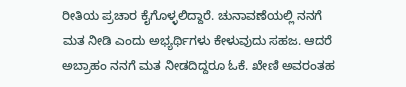ರೀತಿಯ ಪ್ರಚಾರ ಕೈಗೊಳ್ಳಲಿದ್ದಾರೆ. ಚುನಾವಣೆಯಲ್ಲಿ ನನಗೆ ಮತ ನೀಡಿ ಎಂದು ಅಭ್ಯರ್ಥಿಗಳು ಕೇಳುವುದು ಸಹಜ. ಆದರೆ ಅಬ್ರಾಹಂ ನನಗೆ ಮತ ನೀಡದಿದ್ದರೂ ಓಕೆ. ಖೇಣಿ ಅವರಂತಹ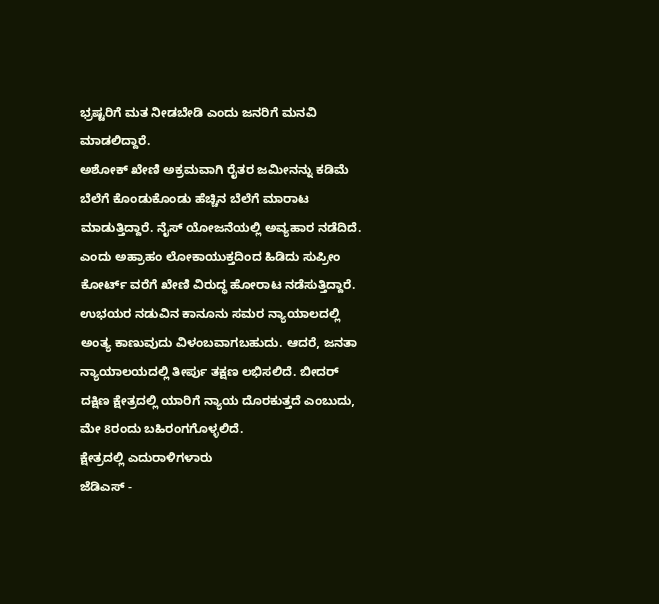ಭ್ರಷ್ಟರಿಗೆ ಮತ ನೀಡಬೇಡಿ ಎಂದು ಜನರಿಗೆ ಮನವಿ ಮಾಡಲಿದ್ದಾರೆ.
ಅಶೋಕ್ ಖೇಣಿ ಅಕ್ರಮವಾಗಿ ರೈತರ ಜಮೀನನ್ನು ಕಡಿಮೆ ಬೆಲೆಗೆ ಕೊಂಡುಕೊಂಡು ಹೆಚ್ಚಿನ ಬೆಲೆಗೆ ಮಾರಾಟ ಮಾಡುತ್ತಿದ್ದಾರೆ. ನೈಸ್ ಯೋಜನೆಯಲ್ಲಿ ಅವ್ಯಹಾರ ನಡೆದಿದೆ. ಎಂದು ಅಹ್ರಾಹಂ ಲೋಕಾಯುಕ್ತದಿಂದ ಹಿಡಿದು ಸುಪ್ರೀಂ ಕೋರ್ಟ್ ವರೆಗೆ ಖೇಣಿ ವಿರುದ್ಧ ಹೋರಾಟ ನಡೆಸುತ್ತಿದ್ದಾರೆ.
ಉಭಯರ ನಡುವಿನ ಕಾನೂನು ಸಮರ ನ್ಯಾಯಾಲದಲ್ಲಿ ಅಂತ್ಯ ಕಾಣುವುದು ವಿಳಂಬವಾಗಬಹುದು. ಆದರೆ, ಜನತಾ ನ್ಯಾಯಾಲಯದಲ್ಲಿ ತೀರ್ಪು ತಕ್ಷಣ ಲಭಿಸಲಿದೆ. ಬೀದರ್ ದಕ್ಷಿಣ ಕ್ಷೇತ್ರದಲ್ಲಿ ಯಾರಿಗೆ ನ್ಯಾಯ ದೊರಕುತ್ತದೆ ಎಂಬುದು, ಮೇ 8ರಂದು ಬಹಿರಂಗಗೊಳ್ಳಲಿದೆ.
ಕ್ಷೇತ್ರದಲ್ಲಿ ಎದುರಾಳಿಗಳಾರು
ಜೆಡಿಎಸ್ -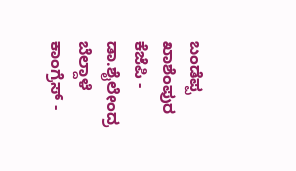ಬಂಡೆಪ್ಪ ಖಾಶೆಂಪುರ
ಕೆಜೆಪಿ - ಡಾ.ಶೈಲೇಂದ್ರ ಬೆಲ್ದಾಳೆ
ಕಾಂಗ್ರೆಸ್ -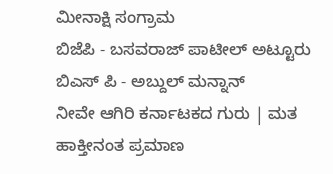ಮೀನಾಕ್ಷಿ ಸಂಗ್ರಾಮ
ಬಿಜೆಪಿ - ಬಸವರಾಜ್ ಪಾಟೀಲ್ ಅಟ್ಟೂರು
ಬಿಎಸ್ ಪಿ - ಅಬ್ದುಲ್ ಮನ್ನಾನ್
ನೀವೇ ಆಗಿರಿ ಕರ್ನಾಟಕದ ಗುರು | ಮತ ಹಾಕ್ತೀನಂತ ಪ್ರಮಾಣ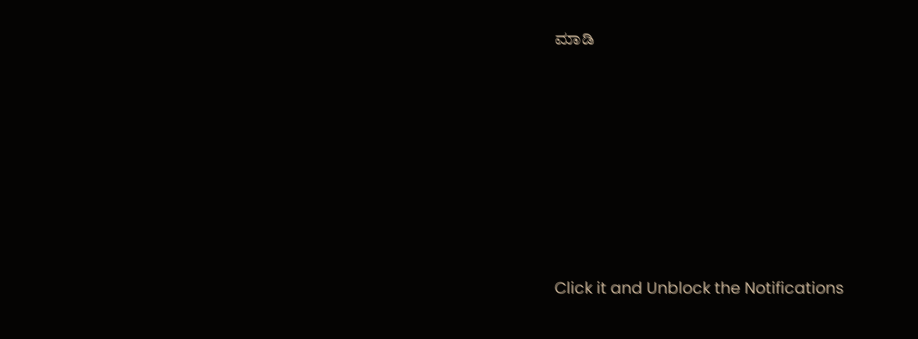ಮಾಡಿ












Click it and Unblock the Notifications